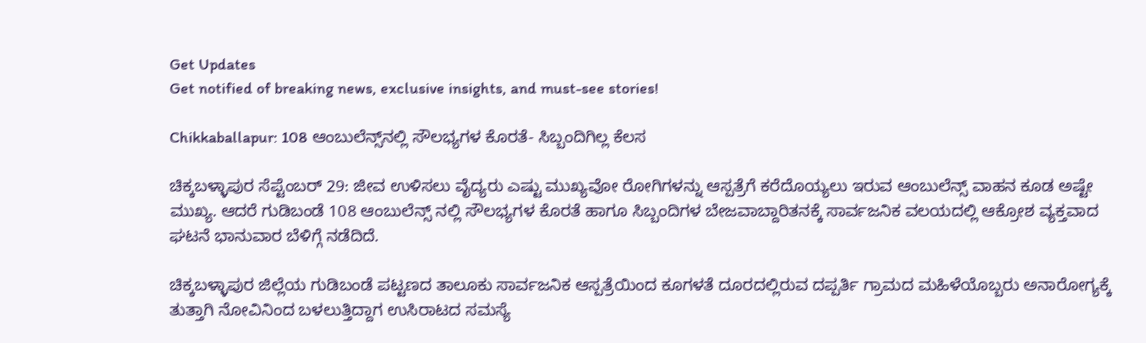Get Updates
Get notified of breaking news, exclusive insights, and must-see stories!

Chikkaballapur: 108 ಆಂಬುಲೆನ್ಸ್‌ನಲ್ಲಿ ಸೌಲಭ್ಯಗಳ ಕೊರತೆ- ಸಿಬ್ಬಂದಿಗಿಲ್ಲ ಕೆಲಸ

ಚಿಕ್ಕಬಳ್ಳಾಪುರ ಸೆಪ್ಟೆಂಬರ್ 29: ಜೀವ ಉಳಿಸಲು ವೈದ್ಯರು ಎಷ್ಟು ಮುಖ್ಯವೋ ರೋಗಿಗಳನ್ನು ಆಸ್ಪತ್ರೆಗೆ ಕರೆದೊಯ್ಯಲು ಇರುವ ಆಂಬುಲೆನ್ಸ್ ವಾಹನ ಕೂಡ ಅಷ್ಟೇ ಮುಖ್ಯ. ಆದರೆ ಗುಡಿಬಂಡೆ 108 ಆಂಬುಲೆನ್ಸ್ ನಲ್ಲಿ ಸೌಲಭ್ಯಗಳ ಕೊರತೆ ಹಾಗೂ ಸಿಬ್ಬಂದಿಗಳ ಬೇಜವಾಬ್ದಾರಿತನಕ್ಕೆ ಸಾರ್ವಜನಿಕ ವಲಯದಲ್ಲಿ ಆಕ್ರೋಶ ವ್ಯಕ್ತವಾದ ಘಟನೆ ಭಾನುವಾರ ಬೆಳಿಗ್ಗೆ ನಡೆದಿದೆ.

ಚಿಕ್ಕಬಳ್ಳಾಪುರ ಜಿಲ್ಲೆಯ ಗುಡಿಬಂಡೆ ಪಟ್ಟಣದ ತಾಲೂಕು ಸಾರ್ವಜನಿಕ ಆಸ್ಪತ್ರೆಯಿಂದ ಕೂಗಳತೆ ದೂರದಲ್ಲಿರುವ ದಪ್ಪರ್ತಿ ಗ್ರಾಮದ ಮಹಿಳೆಯೊಬ್ಬರು ಅನಾರೋಗ್ಯಕ್ಕೆ ತುತ್ತಾಗಿ ನೋವಿನಿಂದ ಬಳಲುತ್ತಿದ್ದಾಗ ಉಸಿರಾಟದ ಸಮಸ್ಯೆ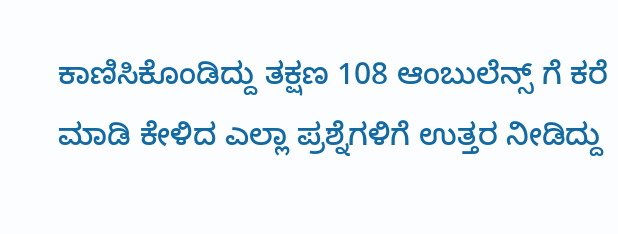ಕಾಣಿಸಿಕೊಂಡಿದ್ದು ತಕ್ಷಣ 108 ಆಂಬುಲೆನ್ಸ್ ಗೆ ಕರೆ ಮಾಡಿ ಕೇಳಿದ ಎಲ್ಲಾ ಪ್ರಶ್ನೆಗಳಿಗೆ ಉತ್ತರ ನೀಡಿದ್ದು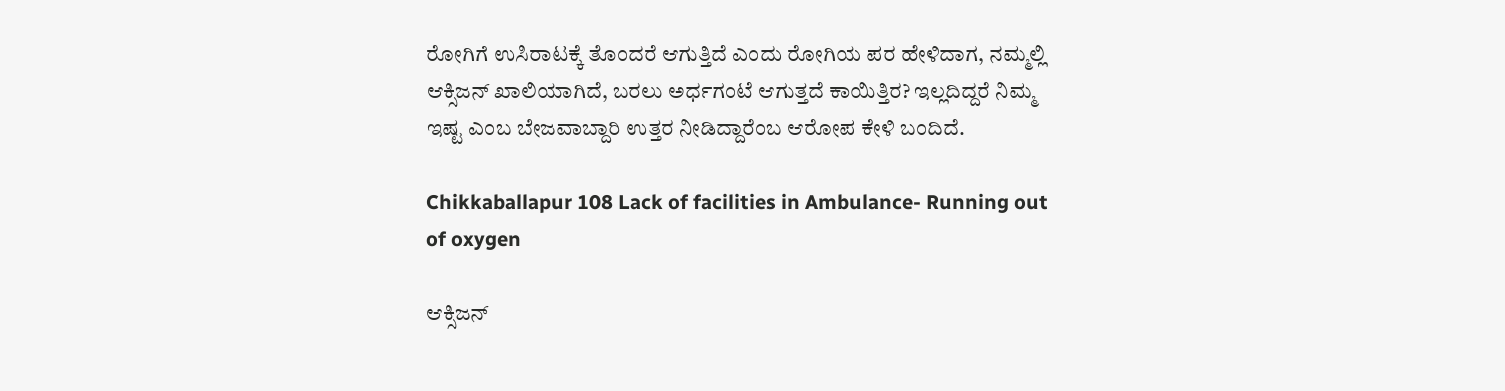ರೋಗಿಗೆ ಉಸಿರಾಟಕ್ಕೆ ತೊಂದರೆ ಆಗುತ್ತಿದೆ ಎಂದು ರೋಗಿಯ ಪರ ಹೇಳಿದಾಗ, ನಮ್ಮಲ್ಲಿ ಆಕ್ಸಿಜನ್ ಖಾಲಿಯಾಗಿದೆ, ಬರಲು ಅರ್ಧಗಂಟೆ ಆಗುತ್ತದೆ ಕಾಯಿತ್ತಿರ? ಇಲ್ಲದಿದ್ದರೆ ನಿಮ್ಮ ಇಷ್ಟ ಎಂಬ ಬೇಜವಾಬ್ದಾರಿ ಉತ್ತರ ನೀಡಿದ್ದಾರೆಂಬ ಆರೋಪ ಕೇಳಿ ಬಂದಿದೆ.

Chikkaballapur 108 Lack of facilities in Ambulance- Running out of oxygen

ಆಕ್ಸಿಜನ್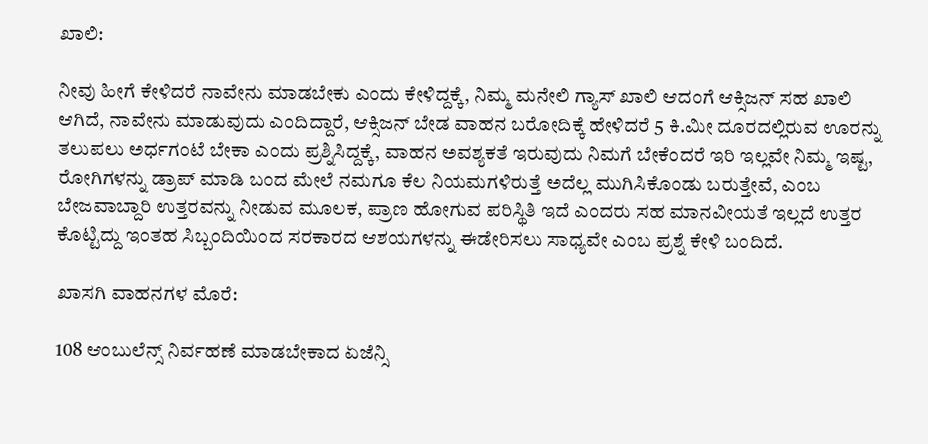ಖಾಲಿ:

ನೀವು ಹೀಗೆ ಕೇಳಿದರೆ ನಾವೇನು ಮಾಡಬೇಕು ಎಂದು ಕೇಳಿದ್ದಕ್ಕೆ, ನಿಮ್ಮ ಮನೇಲಿ ಗ್ಯಾಸ್ ಖಾಲಿ ಆದಂಗೆ ಆಕ್ಸಿಜನ್ ಸಹ ಖಾಲಿ ಆಗಿದೆ, ನಾವೇನು ಮಾಡುವುದು ಎಂದಿದ್ದಾರೆ, ಆಕ್ಸಿಜನ್ ಬೇಡ ವಾಹನ ಬರೋದಿಕ್ಕೆ ಹೇಳಿದರೆ 5 ಕಿ.ಮೀ ದೂರದಲ್ಲಿರುವ ಊರನ್ನು ತಲುಪಲು ಅರ್ಧಗಂಟೆ ಬೇಕಾ ಎಂದು ಪ್ರಶ್ನಿಸಿದ್ದಕ್ಕೆ, ವಾಹನ ಅವಶ್ಯಕತೆ ಇರುವುದು ನಿಮಗೆ ಬೇಕೆಂದರೆ ಇರಿ ಇಲ್ಲವೇ ನಿಮ್ಮ ಇಷ್ಟ, ರೋಗಿಗಳನ್ನು ಡ್ರಾಪ್ ಮಾಡಿ ಬಂದ ಮೇಲೆ ನಮಗೂ ಕೆಲ ನಿಯಮಗಳಿರುತ್ತೆ ಅದೆಲ್ಲ ಮುಗಿಸಿಕೊಂಡು ಬರುತ್ತೇವೆ, ಎಂಬ ಬೇಜವಾಬ್ದಾರಿ ಉತ್ತರವನ್ನು ನೀಡುವ ಮೂಲಕ, ಪ್ರಾಣ ಹೋಗುವ ಪರಿಸ್ಥಿತಿ ಇದೆ ಎಂದರು ಸಹ ಮಾನವೀಯತೆ ಇಲ್ಲದೆ ಉತ್ತರ ಕೊಟ್ಟಿದ್ದು ಇಂತಹ ಸಿಬ್ಬಂದಿಯಿಂದ ಸರಕಾರದ ಆಶಯಗಳನ್ನು ಈಡೇರಿಸಲು ಸಾಧ್ಯವೇ ಎಂಬ ಪ್ರಶ್ನೆ ಕೇಳಿ ಬಂದಿದೆ.

ಖಾಸಗಿ ವಾಹನಗಳ ಮೊರೆ:

108 ಆಂಬುಲೆನ್ಸ್ ನಿರ್ವಹಣೆ ಮಾಡಬೇಕಾದ ಏಜೆನ್ಸಿ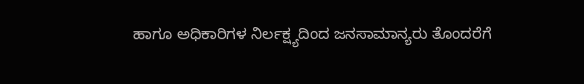ಹಾಗೂ ಅಧಿಕಾರಿಗಳ ನಿರ್ಲಕ್ಷ್ಯದಿಂದ ಜನಸಾಮಾನ್ಯರು ತೊಂದರೆಗೆ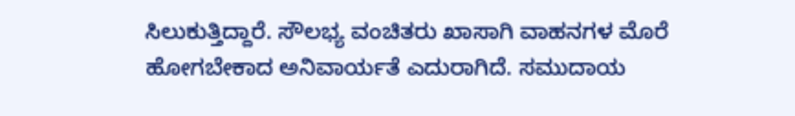ಸಿಲುಕುತ್ತಿದ್ದಾರೆ. ಸೌಲಭ್ಯ ವಂಚಿತರು ಖಾಸಾಗಿ ವಾಹನಗಳ ಮೊರೆ ಹೋಗಬೇಕಾದ ಅನಿವಾರ್ಯತೆ ಎದುರಾಗಿದೆ. ಸಮುದಾಯ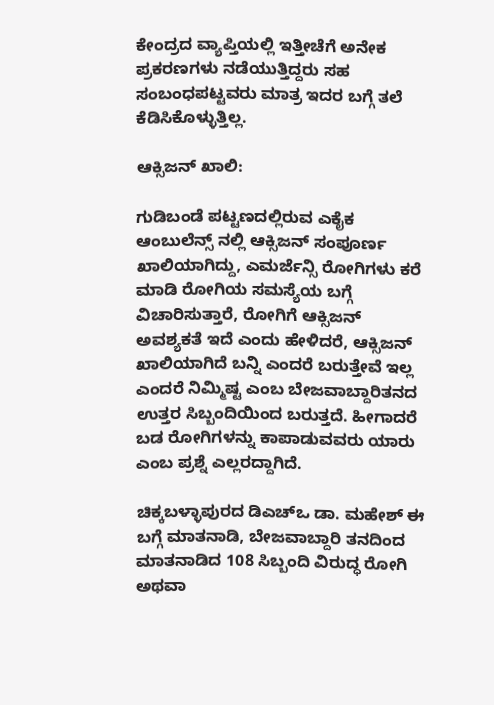ಕೇಂದ್ರದ ವ್ಯಾಪ್ತಿಯಲ್ಲಿ ಇತ್ತೀಚೆಗೆ ಅನೇಕ ಪ್ರಕರಣಗಳು ನಡೆಯುತ್ತಿದ್ದರು ಸಹ ಸಂಬಂಧಪಟ್ಟವರು ಮಾತ್ರ ಇದರ ಬಗ್ಗೆ ತಲೆ ಕೆಡಿಸಿಕೊಳ್ಳುತ್ತಿಲ್ಲ.

ಆಕ್ಸಿಜನ್ ಖಾಲಿ:

ಗುಡಿಬಂಡೆ ಪಟ್ಟಣದಲ್ಲಿರುವ ಎಕೈಕ ಆಂಬುಲೆನ್ಸ್ ನಲ್ಲಿ ಆಕ್ಸಿಜನ್ ಸಂಪೂರ್ಣ ಖಾಲಿಯಾಗಿದ್ದು, ಎಮರ್ಜೆನ್ಸಿ ರೋಗಿಗಳು ಕರೆ ಮಾಡಿ ರೋಗಿಯ ಸಮಸ್ಯೆಯ ಬಗ್ಗೆ ವಿಚಾರಿಸುತ್ತಾರೆ, ರೋಗಿಗೆ ಆಕ್ಸಿಜನ್ ಅವಶ್ಯಕತೆ ಇದೆ ಎಂದು ಹೇಳಿದರೆ, ಆಕ್ಸಿಜನ್ ಖಾಲಿಯಾಗಿದೆ ಬನ್ನಿ ಎಂದರೆ ಬರುತ್ತೇವೆ ಇಲ್ಲ ಎಂದರೆ ನಿಮ್ಮಿಷ್ಟ ಎಂಬ ಬೇಜವಾಬ್ದಾರಿತನದ ಉತ್ತರ ಸಿಬ್ಬಂದಿಯಿಂದ ಬರುತ್ತದೆ. ಹೀಗಾದರೆ ಬಡ ರೋಗಿಗಳನ್ನು ಕಾಪಾಡುವವರು ಯಾರು ಎಂಬ ಪ್ರಶ್ನೆ ಎಲ್ಲರದ್ದಾಗಿದೆ.

ಚಿಕ್ಕಬಳ್ಳಾಪುರದ ಡಿಎಚ್ಒ ಡಾ. ಮಹೇಶ್ ಈ ಬಗ್ಗೆ ಮಾತನಾಡಿ, ಬೇಜವಾಬ್ದಾರಿ ತನದಿಂದ ಮಾತನಾಡಿದ 108 ಸಿಬ್ಬಂದಿ ವಿರುದ್ಧ ರೋಗಿ ಅಥವಾ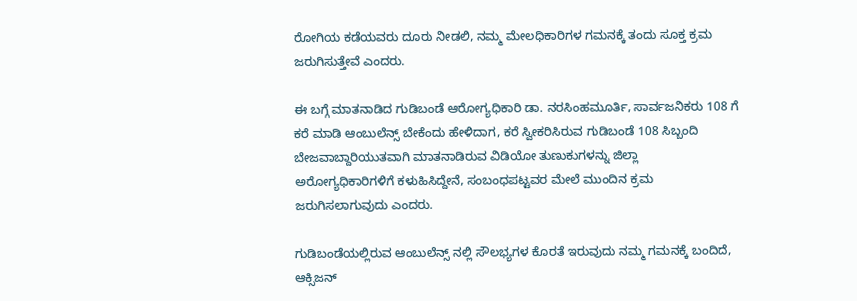ರೋಗಿಯ ಕಡೆಯವರು ದೂರು ನೀಡಲಿ, ನಮ್ಮ ಮೇಲಧಿಕಾರಿಗಳ ಗಮನಕ್ಕೆ ತಂದು ಸೂಕ್ತ ಕ್ರಮ ಜರುಗಿಸುತ್ತೇವೆ ಎಂದರು.

ಈ ಬಗ್ಗೆ ಮಾತನಾಡಿದ ಗುಡಿಬಂಡೆ ಆರೋಗ್ಯಧಿಕಾರಿ ಡಾ. ನರಸಿಂಹಮೂರ್ತಿ, ಸಾರ್ವಜನಿಕರು 108 ಗೆ ಕರೆ ಮಾಡಿ ಆಂಬುಲೆನ್ಸ್ ಬೇಕೆಂದು ಹೇಳಿದಾಗ, ಕರೆ ಸ್ವೀಕರಿಸಿರುವ ಗುಡಿಬಂಡೆ 108 ಸಿಬ್ಬಂದಿ ಬೇಜವಾಬ್ದಾರಿಯುತವಾಗಿ ಮಾತನಾಡಿರುವ ವಿಡಿಯೋ ತುಣುಕುಗಳನ್ನು ಜಿಲ್ಲಾ ಅರೋಗ್ಯಧಿಕಾರಿಗಳಿಗೆ ಕಳುಹಿಸಿದ್ದೇನೆ, ಸಂಬಂಧಪಟ್ಟವರ ಮೇಲೆ ಮುಂದಿನ ಕ್ರಮ ಜರುಗಿಸಲಾಗುವುದು ಎಂದರು.

ಗುಡಿಬಂಡೆಯಲ್ಲಿರುವ ಆಂಬುಲೆನ್ಸ್ ನಲ್ಲಿ ಸೌಲಭ್ಯಗಳ ಕೊರತೆ ಇರುವುದು ನಮ್ಮ ಗಮನಕ್ಕೆ ಬಂದಿದೆ, ಆಕ್ಸಿಜನ್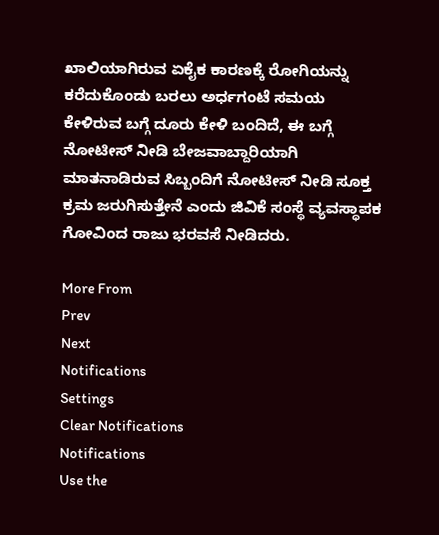ಖಾಲಿಯಾಗಿರುವ ಏಕೈಕ ಕಾರಣಕ್ಕೆ ರೋಗಿಯನ್ನು ಕರೆದುಕೊಂಡು ಬರಲು ಅರ್ಧಗಂಟೆ ಸಮಯ ಕೇಳಿರುವ ಬಗ್ಗೆ ದೂರು ಕೇಳಿ ಬಂದಿದೆ, ಈ ಬಗ್ಗೆ ನೋಟೀಸ್ ನೀಡಿ ಬೇಜವಾಬ್ದಾರಿಯಾಗಿ ಮಾತನಾಡಿರುವ ಸಿಬ್ಬಂದಿಗೆ ನೋಟೀಸ್ ನೀಡಿ ಸೂಕ್ತ ಕ್ರಮ ಜರುಗಿಸುತ್ತೇನೆ ಎಂದು ಜಿವಿಕೆ ಸಂಸ್ಥೆ ವ್ಯವಸ್ಥಾಪಕ ಗೋವಿಂದ ರಾಜು ಭರವಸೆ ನೀಡಿದರು.

More From
Prev
Next
Notifications
Settings
Clear Notifications
Notifications
Use the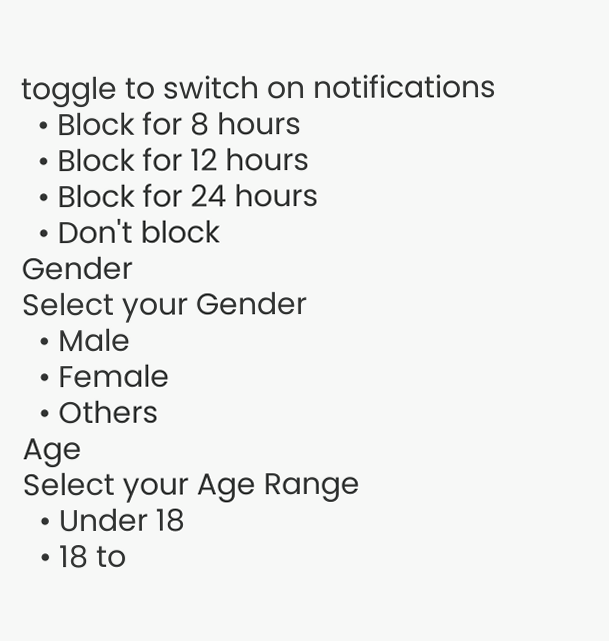toggle to switch on notifications
  • Block for 8 hours
  • Block for 12 hours
  • Block for 24 hours
  • Don't block
Gender
Select your Gender
  • Male
  • Female
  • Others
Age
Select your Age Range
  • Under 18
  • 18 to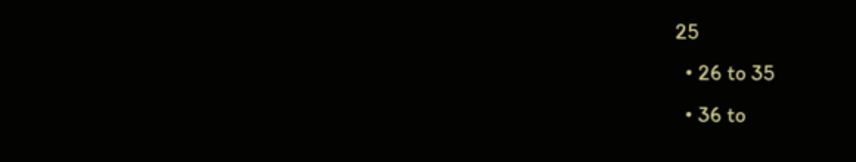25
  • 26 to 35
  • 36 to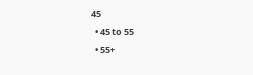45
  • 45 to 55
  • 55+